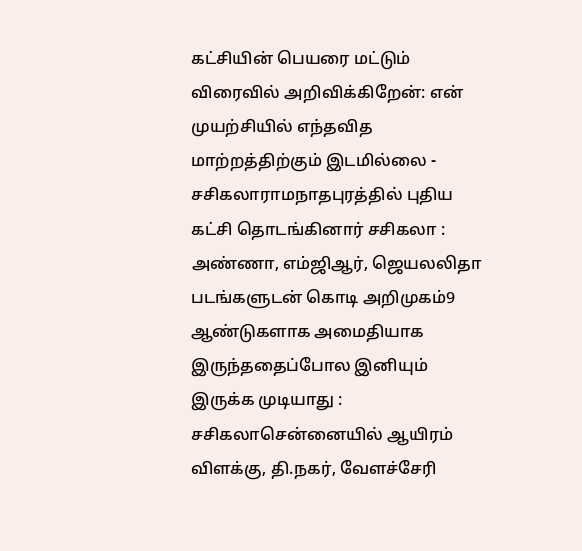கட்சியின் பெயரை மட்டும் விரைவில் அறிவிக்கிறேன்: என் முயற்சியில் எந்தவித மாற்றத்திற்கும் இடமில்லை - சசிகலாராமநாதபுரத்தில் புதிய கட்சி தொடங்கினார் சசிகலா : அண்ணா, எம்ஜிஆர், ஜெயலலிதா படங்களுடன் கொடி அறிமுகம்9 ஆண்டுகளாக அமைதியாக இருந்ததைப்போல இனியும் இருக்க முடியாது : சசிகலாசென்னையில் ஆயிரம் விளக்கு, தி.நகர், வேளச்சேரி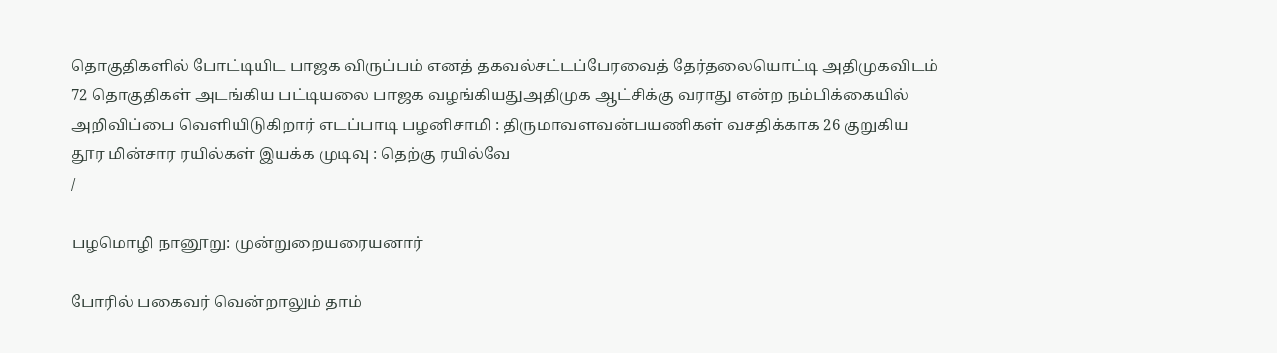தொகுதிகளில் போட்டியிட பாஜக விருப்பம் எனத் தகவல்சட்டப்பேரவைத் தேர்தலையொட்டி அதிமுகவிடம் 72 தொகுதிகள் அடங்கிய பட்டியலை பாஜக வழங்கியதுஅதிமுக ஆட்சிக்கு வராது என்ற நம்பிக்கையில் அறிவிப்பை வெளியிடுகிறார் எடப்பாடி பழனிசாமி : திருமாவளவன்பயணிகள் வசதிக்காக 26 குறுகிய தூர மின்சார ரயில்கள் இயக்க முடிவு : தெற்கு ரயில்வே
/

பழமொழி நானூறு: முன்றுறையரையனார்

போரில் பகைவர் வென்றாலும் தாம்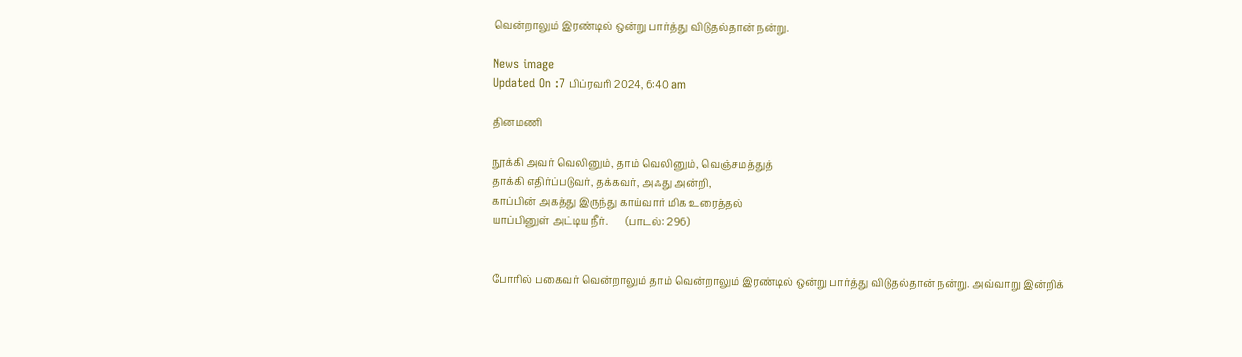வென்றாலும் இரண்டில் ஒன்று பார்த்து விடுதல்தான் நன்று.

News image
Updated On :7 பிப்ரவரி 2024, 6:40 am

தினமணி

நூக்கி அவர் வெலினும், தாம் வெலினும், வெஞ்சமத்துத்
தாக்கி எதிர்ப்படுவர், தக்கவர், அஃது அன்றி,
காப்பின் அகத்து இருந்து காய்வார் மிக உரைத்தல்
யாப்பினுள் அட்டிய நீர்.       (பாடல்: 296)


போரில் பகைவர் வென்றாலும் தாம் வென்றாலும் இரண்டில் ஒன்று பார்த்து விடுதல்தான் நன்று. அவ்வாறு இன்றிக்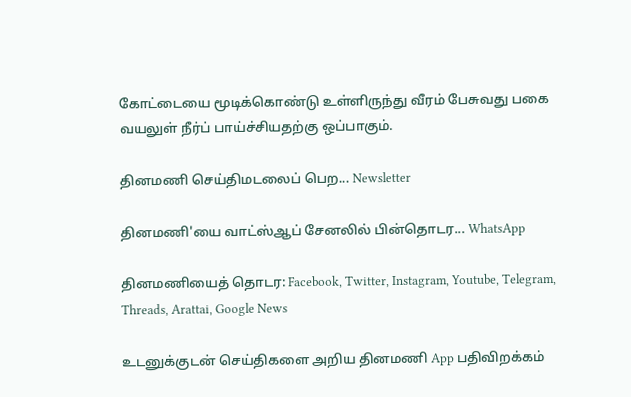கோட்டையை மூடிக்கொண்டு உள்ளிருந்து வீரம் பேசுவது பகை வயலுள் நீர்ப் பாய்ச்சியதற்கு ஒப்பாகும்.

தினமணி செய்திமடலைப் பெற... Newsletter

தினமணி'யை வாட்ஸ்ஆப் சேனலில் பின்தொடர... WhatsApp

தினமணியைத் தொடர: Facebook, Twitter, Instagram, Youtube, Telegram, Threads, Arattai, Google News

உடனுக்குடன் செய்திகளை அறிய தினமணி App பதிவிறக்கம்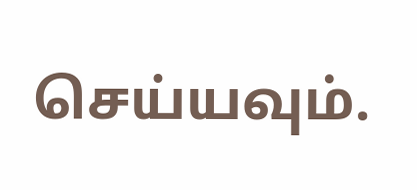செய்யவும்.